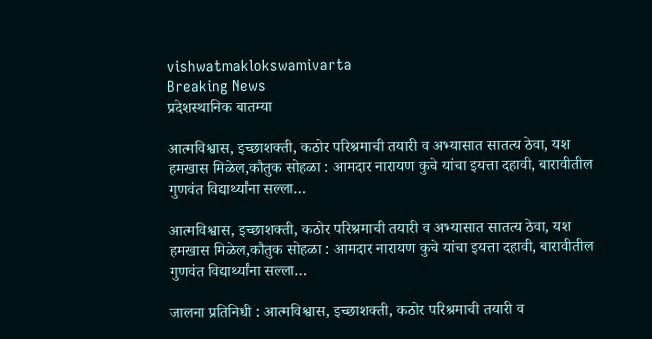vishwatmaklokswamivarta
Breaking News
प्रदेशस्थानिक बातम्या

आत्मविश्वास, इच्छाशक्ती, कठोर परिश्रमाची तयारी व अभ्यासात सातत्य ठेवा, यश हमखास मिळेल,कौतुक सोहळा : आमदार नारायण कुचे यांचा इयत्ता दहावी, बारावीतील गुणवंत विद्यार्थ्यांना सल्ला…

आत्मविश्वास, इच्छाशक्ती, कठोर परिश्रमाची तयारी व अभ्यासात सातत्य ठेवा, यश हमखास मिळेल,कौतुक सोहळा : आमदार नारायण कुचे यांचा इयत्ता दहावी, बारावीतील गुणवंत विद्यार्थ्यांना सल्ला…

जालना प्रतिनिधी : आत्मविश्वास, इच्छाशक्ती, कठोर परिश्रमाची तयारी व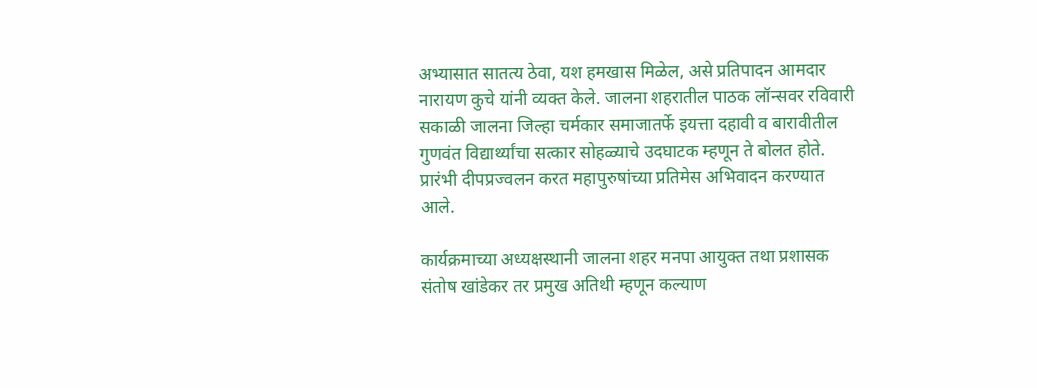अभ्यासात सातत्य ठेवा, यश हमखास मिळेल, असे प्रतिपादन आमदार नारायण कुचे यांनी व्यक्त केले. जालना शहरातील पाठक लॉन्सवर रविवारी सकाळी जालना जिल्हा चर्मकार समाजातर्फे इयत्ता दहावी व बारावीतील गुणवंत विद्यार्थ्यांचा सत्कार सोहळ्याचे उदघाटक म्हणून ते बोलत होते. प्रारंभी दीपप्रज्वलन करत महापुरुषांच्या प्रतिमेस अभिवादन करण्यात आले.

कार्यक्रमाच्या अध्यक्षस्थानी जालना शहर मनपा आयुक्त तथा प्रशासक संतोष खांडेकर तर प्रमुख अतिथी म्हणून कल्याण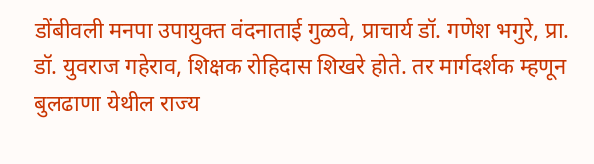डोंबीवली मनपा उपायुक्त वंदनाताई गुळवे, प्राचार्य डॉ. गणेश भगुरे, प्रा. डॉ. युवराज गहेराव, शिक्षक रोहिदास शिखरे होते. तर मार्गदर्शक म्हणून बुलढाणा येथील राज्य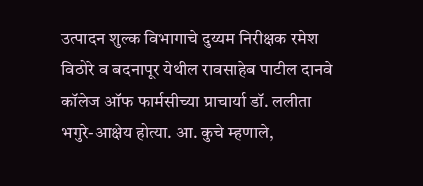उत्पादन शुल्क विभागाचे दुय्यम निरीक्षक रमेश विठोरे व बदनापूर येथील रावसाहेब पाटील दानवे कॉलेज ऑफ फार्मसीच्या प्राचार्या डॉ. ललीता भगुरे-आक्षेय होत्या. आ. कुचे म्हणाले,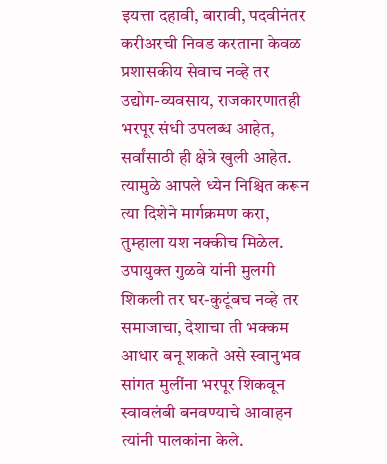इयत्ता दहावी, बारावी, पदवीनंतर करीअरची निवड करताना केवळ प्रशासकीय सेवाच नव्हे तर उद्योग-व्यवसाय, राजकारणातही भरपूर संधी उपलब्ध आहेत, सर्वांसाठी ही क्षेत्रे खुली आहेत. त्यामुळे आपले ध्येन निश्चित करून त्या दिशेने मार्गक्रमण करा, तुम्हाला यश नक्कीच मिळेल. उपायुक्त गुळवे यांनी मुलगी शिकली तर घर-कुटूंबच नव्हे तर समाजाचा, देशाचा ती भक्कम आधार बनू शकते असे स्वानुभव सांगत मुलींना भरपूर शिकवून स्वावलंबी बनवण्याचे आवाहन त्यांनी पालकांना केले.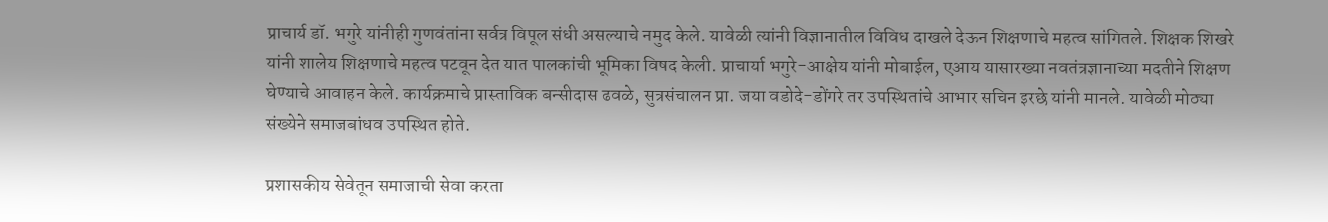प्राचार्य डॉ. भगुरे यांनीही गुणवंतांना सर्वत्र विपूल संधी असल्याचे नमुद केले. यावेळी त्यांनी विज्ञानातील विविध दाखले देऊन शिक्षणाचे महत्व सांगितले. शिक्षक शिखरे यांनी शालेय शिक्षणाचे महत्व पटवून देत यात पालकांची भूमिका विषद केली. प्राचार्या भगुरे-आक्षेय यांनी मोबाईल, एआय यासारख्या नवतंत्रज्ञानाच्या मदतीने शिक्षण घेण्याचे आवाहन केले. कार्यक्रमाचे प्रास्ताविक बन्सीदास ढवळे, सुत्रसंचालन प्रा. जया वडोदे-डोंगरे तर उपस्थितांचे आभार सचिन इरछे यांनी मानले. यावेळी मोठ्या संख्येने समाजबांधव उपस्थित होते.

प्रशासकीय सेवेतून समाजाची सेवा करता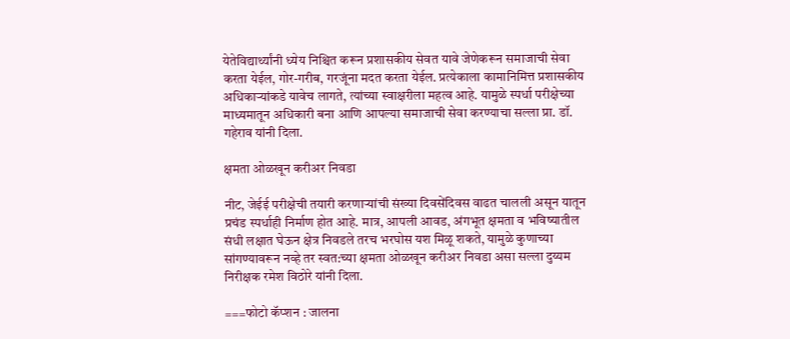येतेविद्यार्थ्यांनी ध्येय निश्चित करून प्रशासकीय सेवत यावे जेणेकरून समाजाची सेवा करता येईल, गोर-गरीब, गरजूंना मदत करता येईल. प्रत्येकाला कामानिमित्त प्रशासकीय अधिकार्‍यांकडे यावेच लागते, त्यांच्या स्वाक्षरीला महत्व आहे. यामुळे स्पर्धा परीक्षेच्या माध्यमातून अधिकारी बना आणि आपल्या समाजाची सेवा करण्याचा सल्ला प्रा. डॉ. गहेराव यांनी दिला.

क्षमता ओळखून करीअर निवडा

नीट, जेईई परीक्षेची तयारी करणार्‍यांची संख्या दिवसेंदिवस वाढत चालली असून यातून प्रचंड स्पर्धाही निर्माण होत आहे. मात्र, आपली आवड, अंगभूत क्षमता व भविष्यातील संधी लक्षात घेऊन क्षेत्र निवडले तरच भरघोस यश मिळू शकते, यामुळे कुणाच्या सांगण्यावरून नव्हे तर स्वत:च्या क्षमता ओळखून करीअर निवडा असा सल्ला दुय्यम निरीक्षक रमेश विठोरे यांनी दिला.

===फोटो कॅप्शन : जालना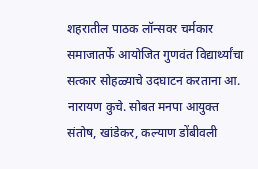शहरातील पाठक लॉन्सवर चर्मकार समाजातर्फे आयोजित गुणवंत विद्यार्थ्यांचा सत्कार सोहळ्याचे उदघाटन करताना आ. नारायण कुचे. सोबत मनपा आयुक्त संतोष, खांडेकर, कल्याण डोंबीवली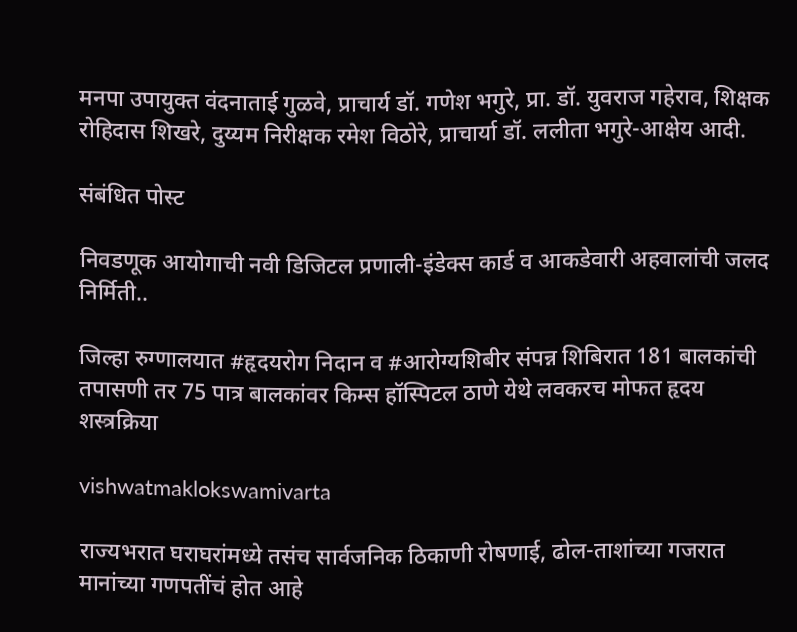मनपा उपायुक्त वंदनाताई गुळवे, प्राचार्य डॉ. गणेश भगुरे, प्रा. डॉ. युवराज गहेराव, शिक्षक रोहिदास शिखरे, दुय्यम निरीक्षक रमेश विठोरे, प्राचार्या डॉ. ललीता भगुरे-आक्षेय आदी.

संबंधित पोस्ट

निवडणूक आयोगाची नवी डिजिटल प्रणाली-इंडेक्स कार्ड व आकडेवारी अहवालांची जलद निर्मिती..

जिल्हा रुग्णालयात #हृदयरोग निदान व #आरोग्यशिबीर संपन्न शिबिरात 181 बालकांची तपासणी तर 75 पात्र बालकांवर किम्स हॉस्पिटल ठाणे येथे लवकरच मोफत हृदय शस्त्रक्रिया

vishwatmaklokswamivarta

राज्यभरात घराघरांमध्ये तसंच सार्वजनिक ठिकाणी रोषणाई, ढोल-ताशांच्या गजरात मानांच्या गणपतींचं होत आहे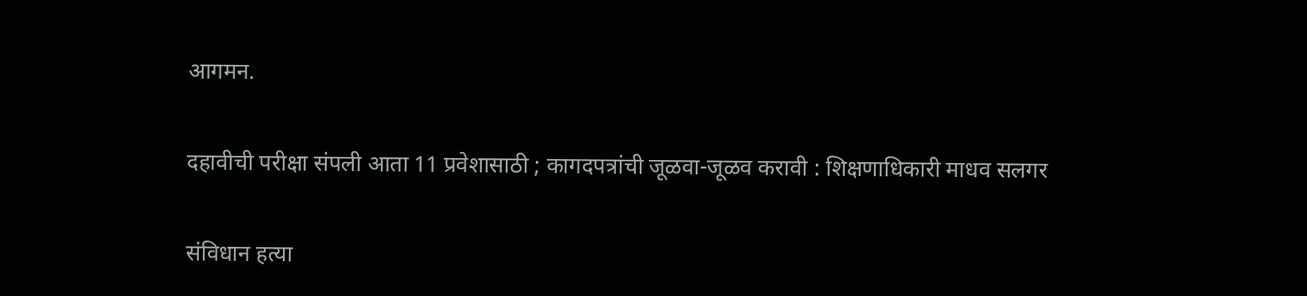आगमन.

दहावीची परीक्षा संपली आता 11 प्रवेशासाठी ; कागदपत्रांची जूळवा-जूळव करावी : शिक्षणाधिकारी माधव सलगर

संविधान हत्या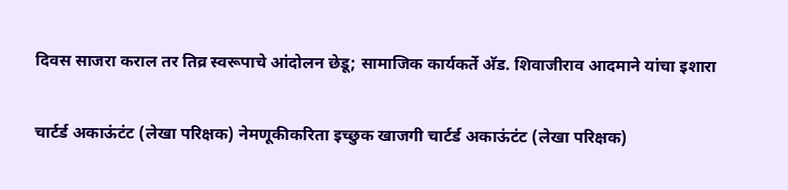दिवस साजरा कराल तर तिव्र स्वरूपाचे आंदोलन छेडू; सामाजिक कार्यकर्ते अ‍ॅड. शिवाजीराव आदमाने यांचा इशारा

चार्टर्ड अकाऊंटंट (लेखा परिक्षक) नेमणूकीकरिता इच्छुक खाजगी चार्टर्ड अकाऊंटंट (लेखा परिक्षक)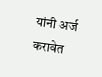यांनी अर्ज करावेत